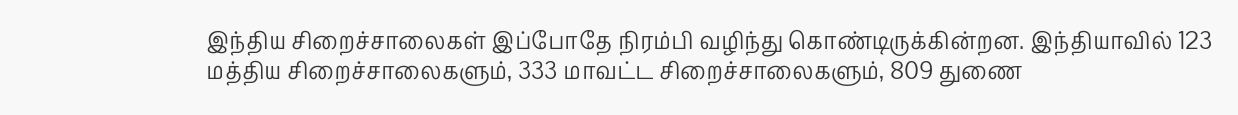இந்திய சிறைச்சாலைகள் இப்போதே நிரம்பி வழிந்து கொண்டிருக்கின்றன. இந்தியாவில் 123 மத்திய சிறைச்சாலைகளும், 333 மாவட்ட சிறைச்சாலைகளும், 809 துணை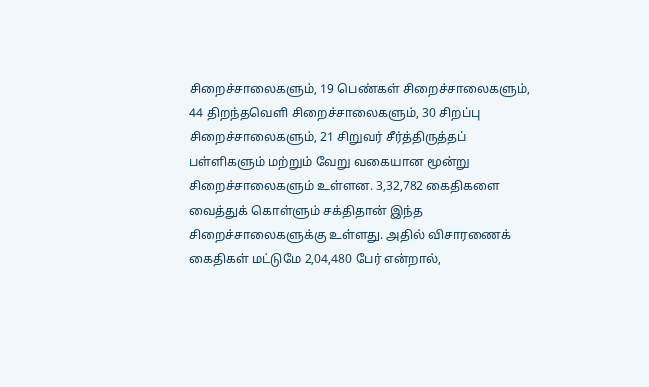சிறைச்சாலைகளும், 19 பெண்கள் சிறைச்சாலைகளும், 44 திறந்தவெளி சிறைச்சாலைகளும், 30 சிறப்பு சிறைச்சாலைகளும், 21 சிறுவர் சீர்த்திருத்தப் பள்ளிகளும் மற்றும் வேறு வகையான மூன்று சிறைச்சாலைகளும் உள்ளன. 3,32,782 கைதிகளை வைத்துக் கொள்ளும் சக்திதான் இந்த சிறைச்சாலைகளுக்கு உள்ளது. அதில் விசாரணைக் கைதிகள் மட்டுமே 2,04,480 பேர் என்றால்,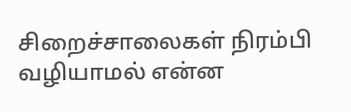சிறைச்சாலைகள் நிரம்பி வழியாமல் என்ன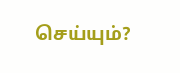செய்யும்?